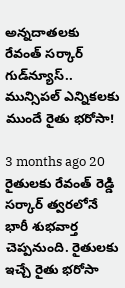అన్నదాతలకు రేవంత్ సర్కార్ గుడ్‌న్యూస్.. మున్సిపల్ ఎన్నికలకు ముందే రైతు భరోసా!

3 months ago 20
రైతులకు రేవంత్ రెడ్డి సర్కార్ త్వరలోనే భారీ శుభవార్త చెప్పనుంది. రైతులకు ఇచ్చే రైతు భరోసా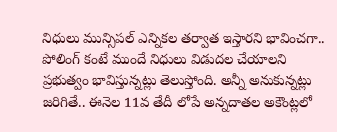నిధులు మున్సిపల్ ఎన్నికల తర్వాత ఇస్తారని భావించగా.. పోలింగ్ కంటే ముందే నిధులు విడుదల చేయాలని ప్రభుత్వం భావిస్తున్నట్లు తెలుస్తోంది. అన్నీ అనుకున్నట్లు జరిగితే.. ఈనెల 11వ తేదీ లోపే అన్నదాతల అకౌంట్లలో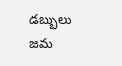డబ్బులు జమ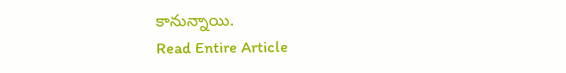కానున్నాయి.
Read Entire Article